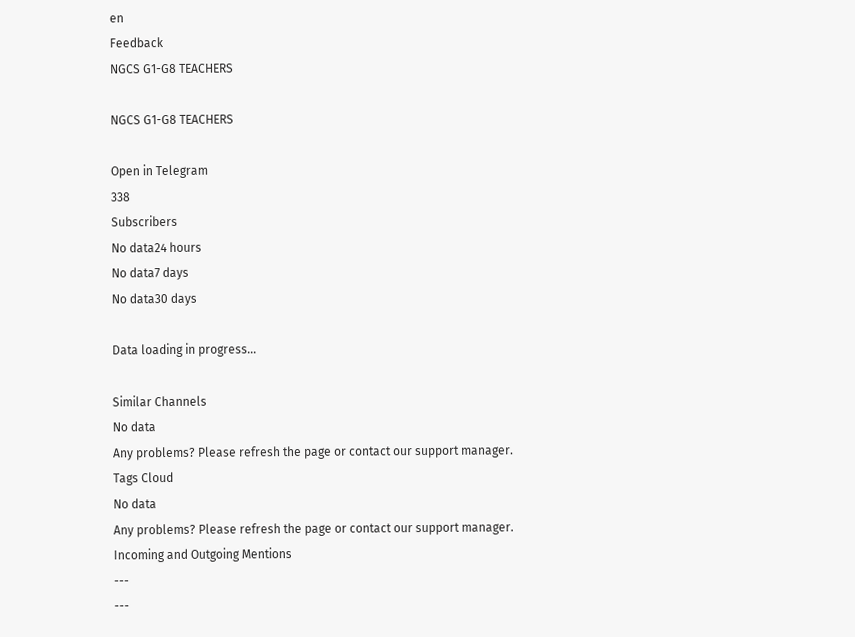en
Feedback
NGCS G1-G8 TEACHERS

NGCS G1-G8 TEACHERS

Open in Telegram
338
Subscribers
No data24 hours
No data7 days
No data30 days

Data loading in progress...

Similar Channels
No data
Any problems? Please refresh the page or contact our support manager.
Tags Cloud
No data
Any problems? Please refresh the page or contact our support manager.
Incoming and Outgoing Mentions
---
---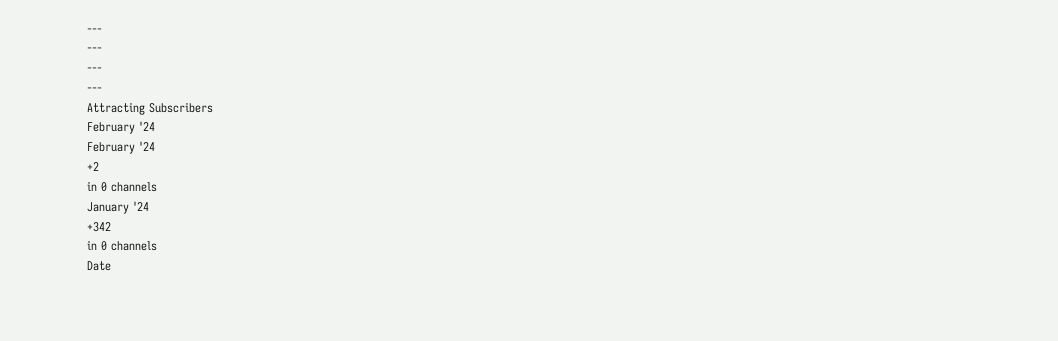---
---
---
---
Attracting Subscribers
February '24
February '24
+2
in 0 channels
January '24
+342
in 0 channels
Date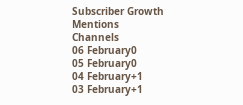Subscriber Growth
Mentions
Channels
06 February0
05 February0
04 February+1
03 February+1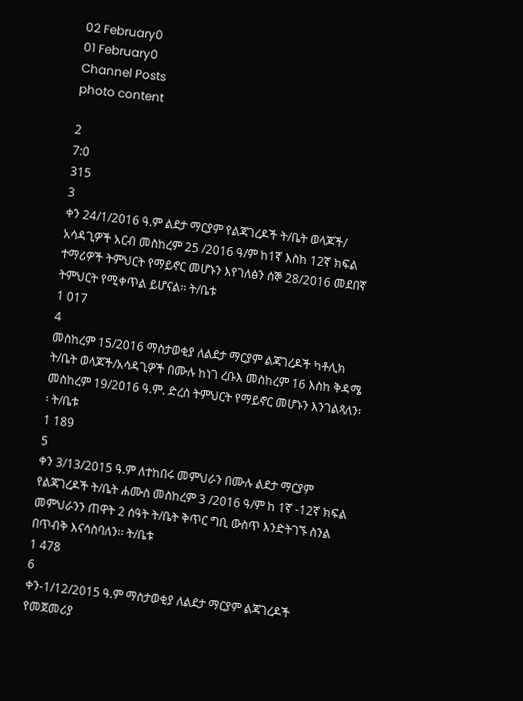02 February0
01 February0
Channel Posts
photo content

2
7:0
315
3
ቀን 24/1/2016 ዓ.ም ልደታ ማርያም የልጃገረዶች ት/ቤት ወላጆች/ አሳዳጊዎች አርብ መስከረም 25 /2016 ዓ/ም ከ1ኛ እስከ 12ኛ ክፍል ተማሪዎች ትምህርት የማይኖር መሆኑን እየገለፅን ሰኞ 28/2016 መደበኛ ትምህርት የሚቀጥል ይሆናል፡፡ ት/ቤቱ
1 017
4
መስከረም 15/2016 ማስታወቂያ ለልደታ ማርያም ልጃገረዶች ካቶሊክ ት/ቤት ወላጆች/አሳዳጊዎች በሙሉ ከነገ ረቡእ መስከረም 16 እስከ ቅዳሜ መስከረም 19/2016 ዓ.ም. ድረስ ትምህርት የማይኖር መሆኑን እንገልጻለን፡፡ ት/ቤቱ
1 189
5
ቀን 3/13/2015 ዓ.ም ለተከበሩ መምህራን በሙሉ ልደታ ማርያም የልጃገረዶች ት/ቤት ሐሙስ መስከረም 3 /2016 ዓ/ም ከ 1ኛ -12ኛ ክፍል መምህራንን ጠዋት 2 ሰዓት ት/ቤት ቅጥር ግቢ ውስጥ እንድትገኙ ስንል በጥብቅ እናሳስባለን፡፡ ት/ቤቱ
1 478
6
ቀን-1/12/2015 ዓ.ም ማስታወቂያ ለልደታ ማርያም ልጃገረዶች የመጀመሪያ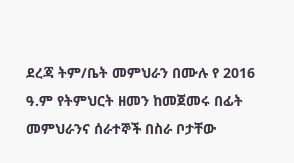ደረጃ ትም/ቤት መምህራን በሙሉ የ 2016 ዓ.ም የትምህርት ዘመን ከመጀመሩ በፊት መምህራንና ሰራተኞች በስራ ቦታቸው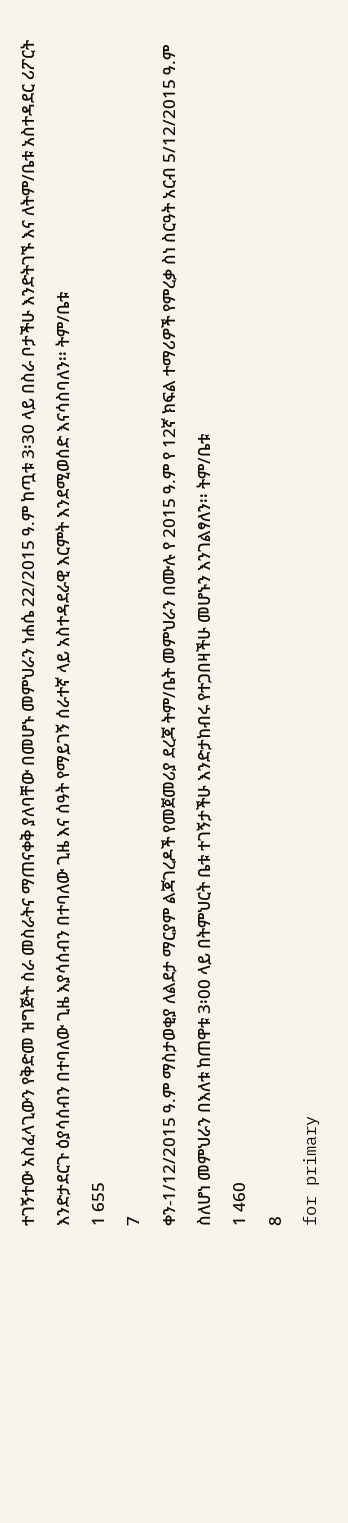ተገኝተው አስፈላጊውን የቅድመ ዝግጅት ስራ መስራትና ማጠናቀቅ ያለባቸው በመሆኑ መምህራን ነሐሴ 22/2015 ዓ.ም ከጧቱ 3፡30 ላይ በስራ ቦታችሁ እንድትገኙ እና ለትም/ቤቱ አስተዳደር ሪፖርት እንድታደርጉ ዕያሳሰብን በተባለው ጊዜ እያሳሰብን በተባለው ጊዜ እና ሰዓት የማይገኝ ሰራተኛ ላይ አስተዳደራዊ እርምት እንደሚወሰድ እናሳስባለን፡፡ ትም/ቤቱ
1 655
7
ቀን-1/12/2015 ዓ.ም ማስታወቂያ ለልደታ ማርያም ልጃገረዶች የመጀመሪያ ደረጃ ትም/ቤት መምህራን በሙሉ የ 2015 ዓ.ም የ 12ኛ ክፍል ተማሪዎች የምረቃ ስነ ስርዓት አርብ 5/12/2015 ዓ.ም ስለሆነ መምህራን በእለቱ ከጠዋቱ 3፡00 ላይ በትምህርት ቤቱ ተገኝታችሁ እንድታከብሩ የተጋበዛችሁ መሆኑን እንገልፃለን፡፡ ትም/ቤቱ
1 460
8
for primary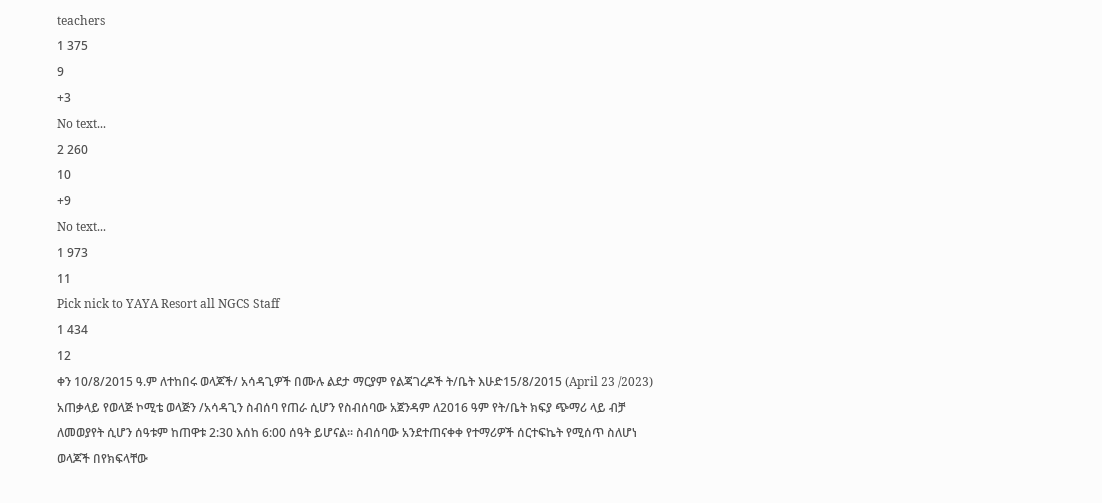teachers
1 375
9
+3
No text...
2 260
10
+9
No text...
1 973
11
Pick nick to YAYA Resort all NGCS Staff
1 434
12
ቀን 10/8/2015 ዓ.ም ለተከበሩ ወላጆች/ አሳዳጊዎች በሙሉ ልደታ ማርያም የልጃገረዶች ት/ቤት እሁድ15/8/2015 (April 23 /2023) አጠቃላይ የወላጅ ኮሚቴ ወላጅን /አሳዳጊን ስብሰባ የጠራ ሲሆን የስብሰባው አጀንዳም ለ2016 ዓም የት/ቤት ክፍያ ጭማሪ ላይ ብቻ ለመወያየት ሲሆን ሰዓቱም ከጠዋቱ 2:30 እሰከ 6:00 ሰዓት ይሆናል፡፡ ስብሰባው አንደተጠናቀቀ የተማሪዎች ሰርተፍኬት የሚሰጥ ስለሆነ ወላጆች በየክፍላቸው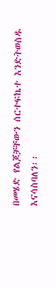በመሄድ የልጆቻቸውን ሰርተፍኬተ እንድትወስዱ እናሳስባለን፡፡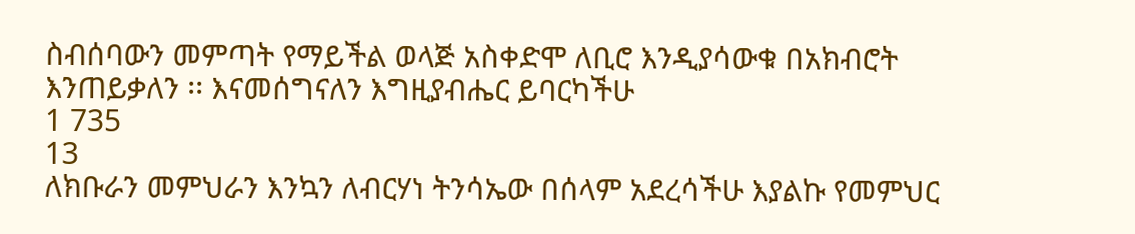ስብሰባውን መምጣት የማይችል ወላጅ አስቀድሞ ለቢሮ እንዲያሳውቁ በአክብሮት እንጠይቃለን ፡፡ እናመሰግናለን እግዚያብሔር ይባርካችሁ
1 735
13
ለክቡራን መምህራን እንኳን ለብርሃነ ትንሳኤው በሰላም አደረሳችሁ እያልኩ የመምህር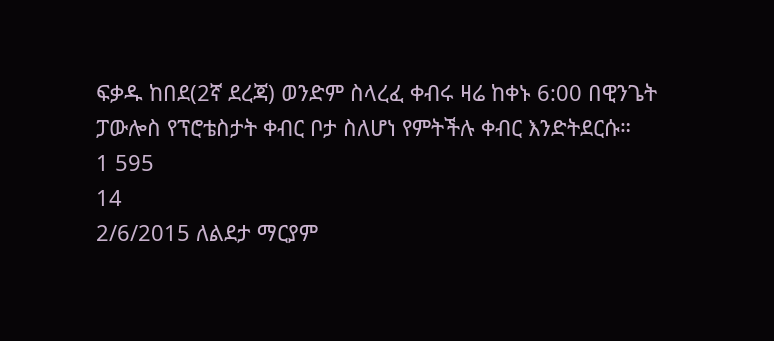ፍቃዱ ከበደ(2ኛ ደረጃ) ወንድም ስላረፈ ቀብሩ ዛሬ ከቀኑ 6:00 በዊንጌት ፓውሎስ የፕሮቴስታት ቀብር ቦታ ስለሆነ የምትችሉ ቀብር እንድትደርሱ።
1 595
14
2/6/2015 ለልደታ ማርያም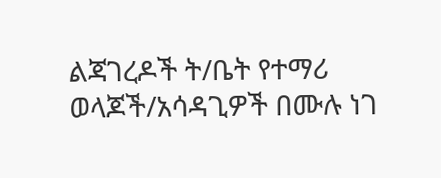ልጃገረዶች ት/ቤት የተማሪ ወላጆች/አሳዳጊዎች በሙሉ ነገ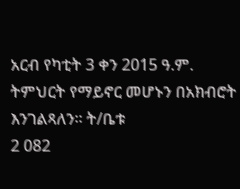አርብ የካቲት 3 ቀን 2015 ዓ.ም. ትምህርት የማይኖር መሆኑን በአክብሮት እንገልጻለን፡፡ ት/ቤቱ
2 082